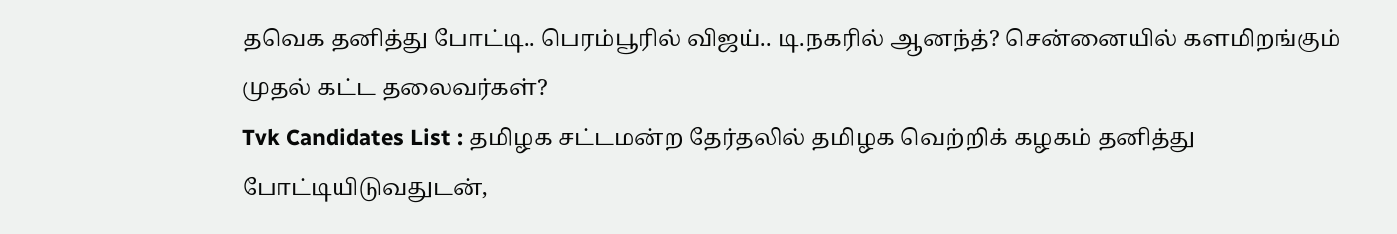தவெக தனித்து போட்டி.. பெரம்பூரில் விஜய்.. டி.நகரில் ஆனந்த்? சென்னையில் களமிறங்கும் முதல் கட்ட தலைவர்கள்?
Tvk Candidates List : தமிழக சட்டமன்ற தேர்தலில் தமிழக வெற்றிக் கழகம் தனித்து போட்டியிடுவதுடன்,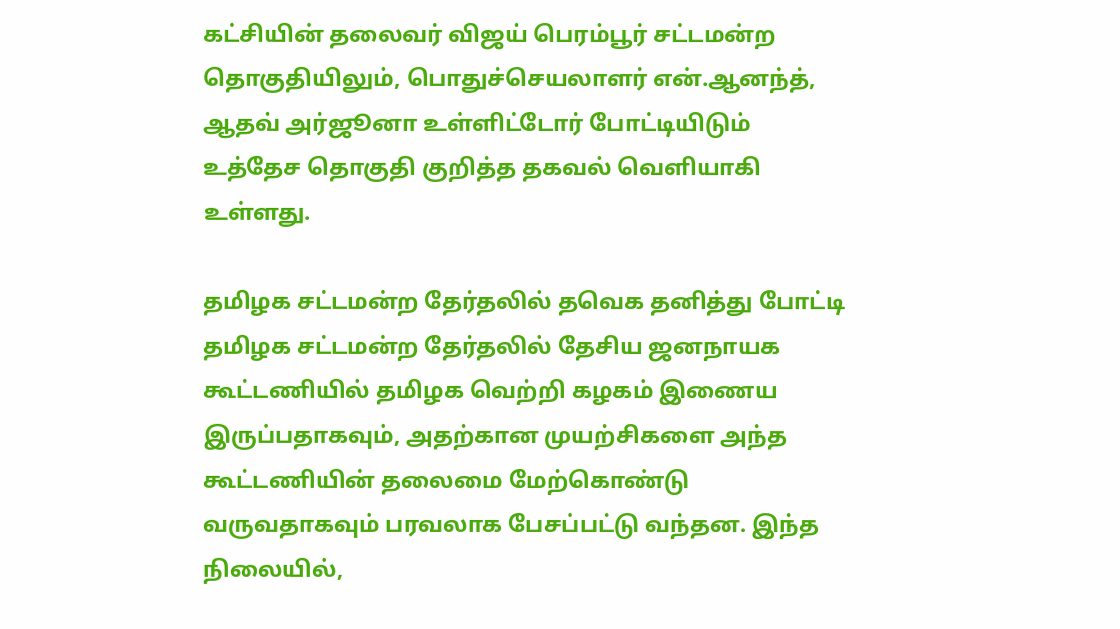கட்சியின் தலைவர் விஜய் பெரம்பூர் சட்டமன்ற தொகுதியிலும், பொதுச்செயலாளர் என்.ஆனந்த், ஆதவ் அர்ஜூனா உள்ளிட்டோர் போட்டியிடும் உத்தேச தொகுதி குறித்த தகவல் வெளியாகி உள்ளது.

தமிழக சட்டமன்ற தேர்தலில் தவெக தனித்து போட்டி
தமிழக சட்டமன்ற தேர்தலில் தேசிய ஜனநாயக கூட்டணியில் தமிழக வெற்றி கழகம் இணைய இருப்பதாகவும், அதற்கான முயற்சிகளை அந்த கூட்டணியின் தலைமை மேற்கொண்டு வருவதாகவும் பரவலாக பேசப்பட்டு வந்தன. இந்த நிலையில்,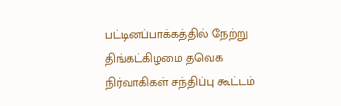பட்டினப்பாக்கத்தில் நேற்று திங்கட்கிழமை தவெக நிர்வாகிகள் சந்திப்பு கூட்டம்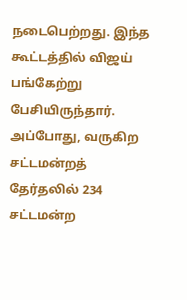நடைபெற்றது. இந்த கூட்டத்தில் விஜய் பங்கேற்று பேசியிருந்தார். அப்போது, வருகிற சட்டமன்றத் தேர்தலில் 234 சட்டமன்ற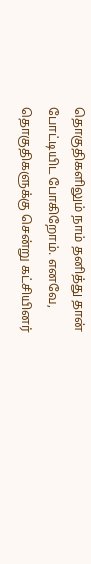தொகுதிகளிலும் நாம் தனித்து தான் போட்டியிட போகிறோம். எனவே, தொகுதிகளுக்கு சென்று கட்சியினர்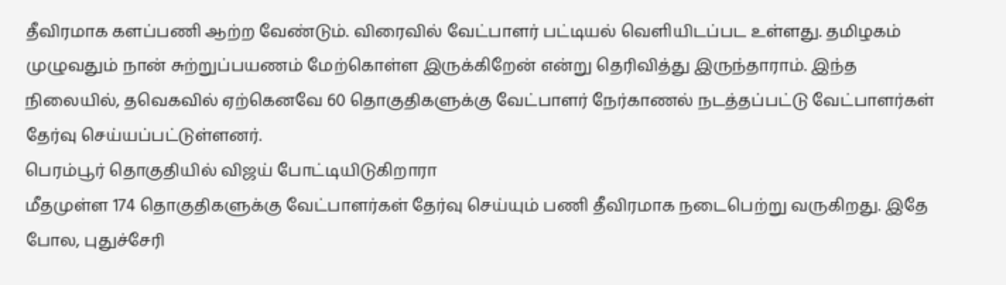தீவிரமாக களப்பணி ஆற்ற வேண்டும். விரைவில் வேட்பாளர் பட்டியல் வெளியிடப்பட உள்ளது. தமிழகம் முழுவதும் நான் சுற்றுப்பயணம் மேற்கொள்ள இருக்கிறேன் என்று தெரிவித்து இருந்தாராம். இந்த நிலையில், தவெகவில் ஏற்கெனவே 60 தொகுதிகளுக்கு வேட்பாளர் நேர்காணல் நடத்தப்பட்டு வேட்பாளர்கள் தேர்வு செய்யப்பட்டுள்ளனர்.
பெரம்பூர் தொகுதியில் விஜய் போட்டியிடுகிறாரா
மீதமுள்ள 174 தொகுதிகளுக்கு வேட்பாளர்கள் தேர்வு செய்யும் பணி தீவிரமாக நடைபெற்று வருகிறது. இதே போல, புதுச்சேரி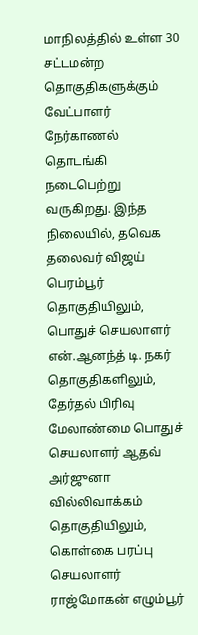மாநிலத்தில் உள்ள 30 சட்டமன்ற தொகுதிகளுக்கும் வேட்பாளர் நேர்காணல் தொடங்கி நடைபெற்று வருகிறது. இந்த நிலையில், தவெக தலைவர் விஜய் பெரம்பூர் தொகுதியிலும், பொதுச் செயலாளர் என்.ஆனந்த் டி. நகர் தொகுதிகளிலும், தேர்தல் பிரிவு மேலாண்மை பொதுச் செயலாளர் ஆதவ் அர்ஜுனா வில்லிவாக்கம் தொகுதியிலும், கொள்கை பரப்பு செயலாளர் ராஜ்மோகன் எழும்பூர்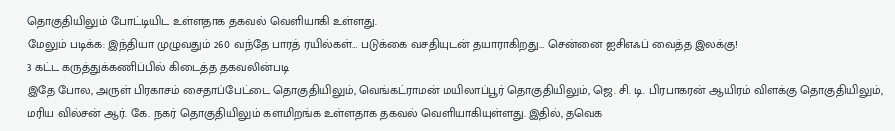தொகுதியிலும் போட்டியிட உள்ளதாக தகவல் வெளியாகி உள்ளது.
மேலும் படிக்க: இந்தியா முழுவதும் 260 வந்தே பாரத் ரயில்கள்… படுக்கை வசதியுடன் தயாராகிறது… சென்னை ஐசிஎஃப் வைத்த இலக்கு!
3 கட்ட கருத்துக்கணிப்பில் கிடைத்த தகவலின்படி
இதே போல, அருள் பிரகாசம் சைதாப்பேட்டை தொகுதியிலும், வெங்கட்ராமன் மயிலாப்பூர் தொகுதியிலும், ஜெ. சி. டி. பிரபாகரன் ஆயிரம் விளக்கு தொகுதியிலும், மரிய வில்சன் ஆர். கே. நகர் தொகுதியிலும் களமிறங்க உள்ளதாக தகவல் வெளியாகியுள்ளது. இதில், தவெக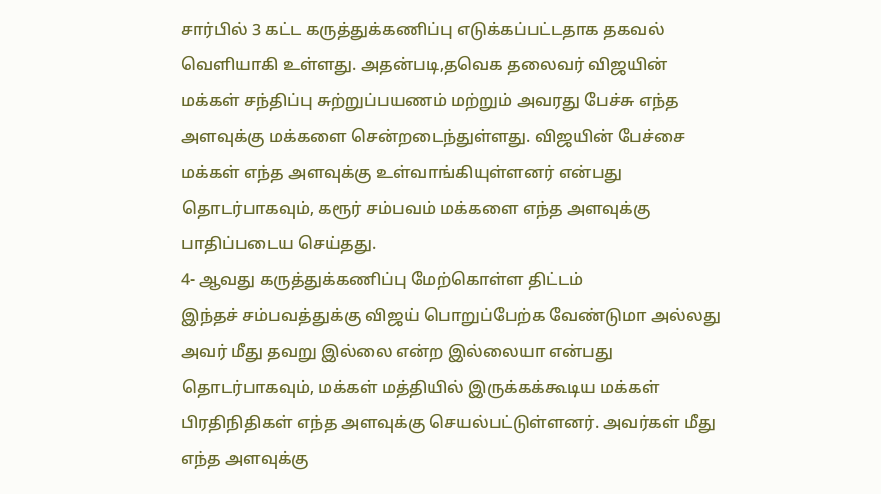சார்பில் 3 கட்ட கருத்துக்கணிப்பு எடுக்கப்பட்டதாக தகவல் வெளியாகி உள்ளது. அதன்படி,தவெக தலைவர் விஜயின் மக்கள் சந்திப்பு சுற்றுப்பயணம் மற்றும் அவரது பேச்சு எந்த அளவுக்கு மக்களை சென்றடைந்துள்ளது. விஜயின் பேச்சை மக்கள் எந்த அளவுக்கு உள்வாங்கியுள்ளனர் என்பது தொடர்பாகவும், கரூர் சம்பவம் மக்களை எந்த அளவுக்கு பாதிப்படைய செய்தது.
4- ஆவது கருத்துக்கணிப்பு மேற்கொள்ள திட்டம்
இந்தச் சம்பவத்துக்கு விஜய் பொறுப்பேற்க வேண்டுமா அல்லது அவர் மீது தவறு இல்லை என்ற இல்லையா என்பது தொடர்பாகவும், மக்கள் மத்தியில் இருக்கக்கூடிய மக்கள் பிரதிநிதிகள் எந்த அளவுக்கு செயல்பட்டுள்ளனர். அவர்கள் மீது எந்த அளவுக்கு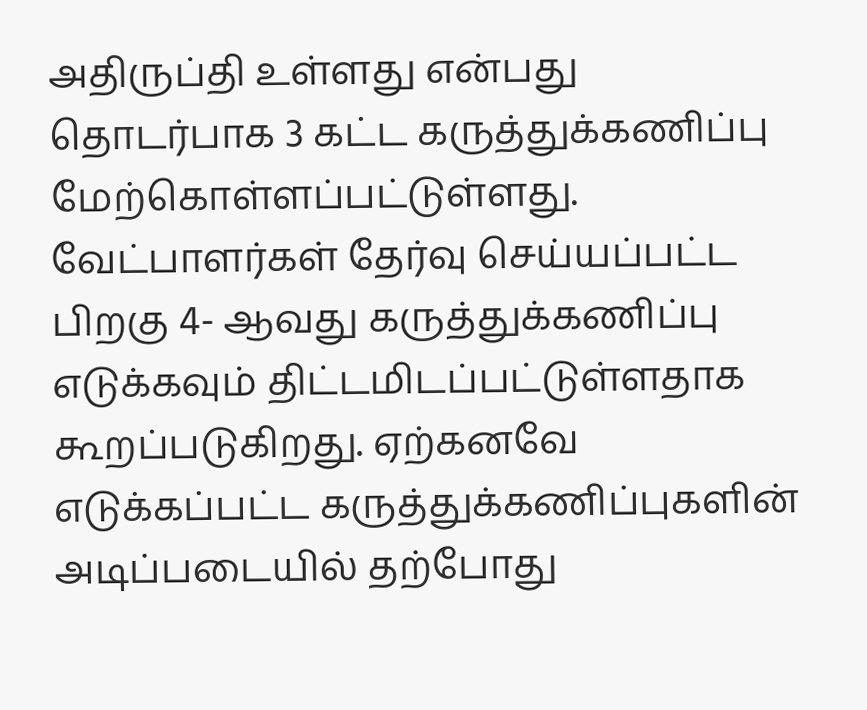அதிருப்தி உள்ளது என்பது தொடர்பாக 3 கட்ட கருத்துக்கணிப்பு மேற்கொள்ளப்பட்டுள்ளது. வேட்பாளர்கள் தேர்வு செய்யப்பட்ட பிறகு 4- ஆவது கருத்துக்கணிப்பு எடுக்கவும் திட்டமிடப்பட்டுள்ளதாக கூறப்படுகிறது. ஏற்கனவே எடுக்கப்பட்ட கருத்துக்கணிப்புகளின் அடிப்படையில் தற்போது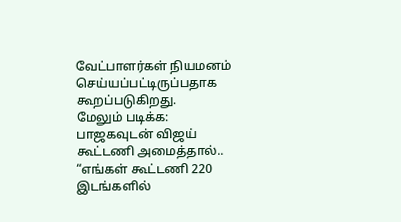வேட்பாளர்கள் நியமனம் செய்யப்பட்டிருப்பதாக கூறப்படுகிறது.
மேலும் படிக்க: பாஜகவுடன் விஜய் கூட்டணி அமைத்தால்.. “எங்கள் கூட்டணி 220 இடங்களில்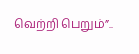வெற்றி பெறும்”..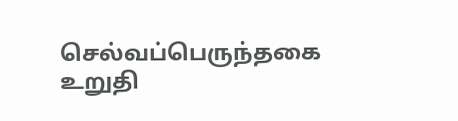செல்வப்பெருந்தகை உறுதி